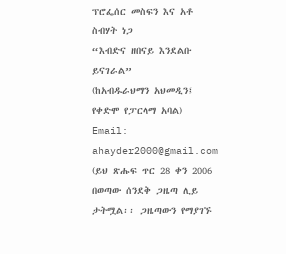ፕሮፌሰር መስፍን እና አቶ ስብሃት ነጋ
“እብድና ዘበናይ እንደልቡ ይናገራል”
(ከአብዱራህማን አህመዲን፤ የቀድሞ የፓርላማ አባል)
Email: ahayder2000@gmail.com
(ይህ ጽሑፍ ጥር 28 ቀን 2006 በወጣው ሰንደቅ ጋዜጣ ሊይ ታትሟል፡፡ ጋዜጣውን የማያገኙ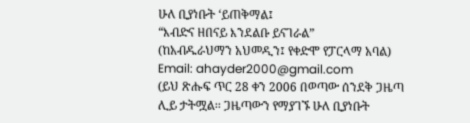ሁለ ቢያነቡት ‘ይጠቅማል፤
“እብድና ዘበናይ እንደልቡ ይናገራል”
(ከአብዱራህማን አህመዲን፤ የቀድሞ የፓርላማ አባል)
Email: ahayder2000@gmail.com
(ይህ ጽሑፍ ጥር 28 ቀን 2006 በወጣው ሰንደቅ ጋዜጣ ሊይ ታትሟል፡፡ ጋዜጣውን የማያገኙ ሁለ ቢያነቡት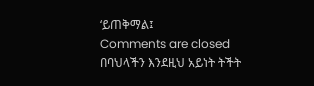‘ይጠቅማል፤
Comments are closed
በባህላችን እንደዚህ አይነት ትችት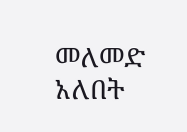መለመድ አለበት